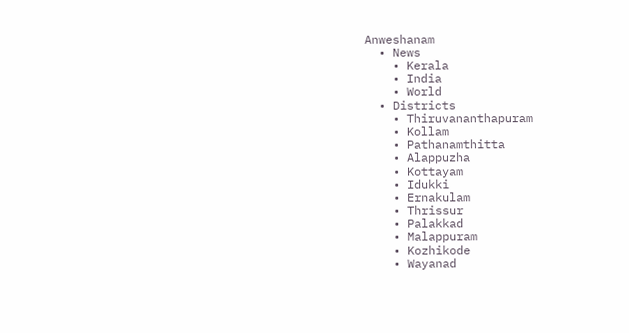Anweshanam
  • News
    • Kerala
    • India
    • World
  • Districts
    • Thiruvananthapuram
    • Kollam
    • Pathanamthitta
    • Alappuzha
    • Kottayam
    • Idukki
    • Ernakulam
    • Thrissur
    • Palakkad
    • Malappuram
    • Kozhikode
    • Wayanad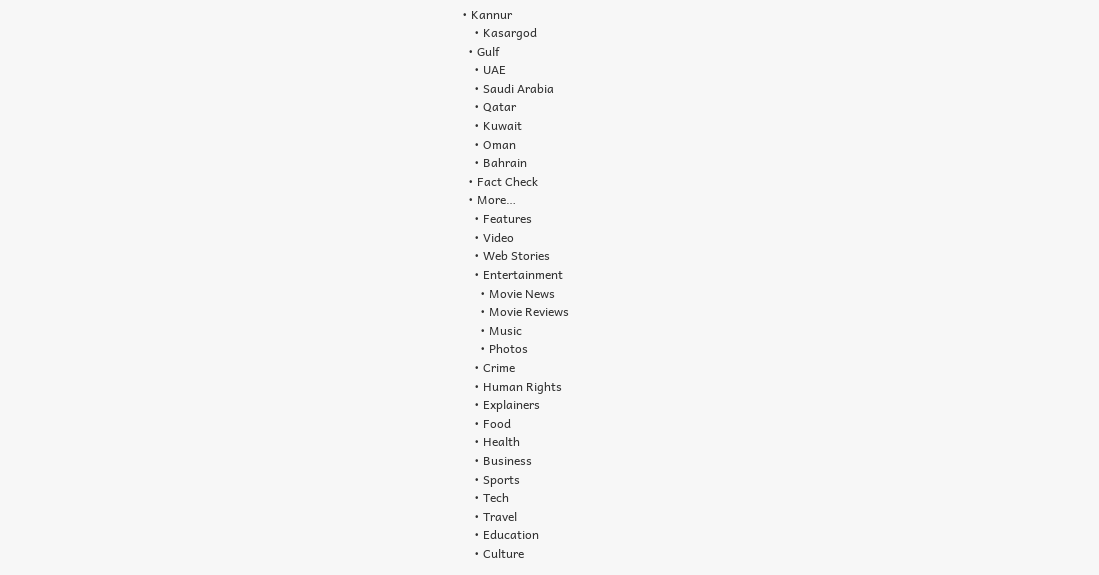• Kannur
    • Kasargod
  • Gulf
    • UAE
    • Saudi Arabia
    • Qatar
    • Kuwait
    • Oman
    • Bahrain
  • Fact Check
  • More…
    • Features
    • Video
    • Web Stories
    • Entertainment
      • Movie News
      • Movie Reviews
      • Music
      • Photos
    • Crime
    • Human Rights
    • Explainers
    • Food
    • Health
    • Business
    • Sports
    • Tech
    • Travel
    • Education
    • Culture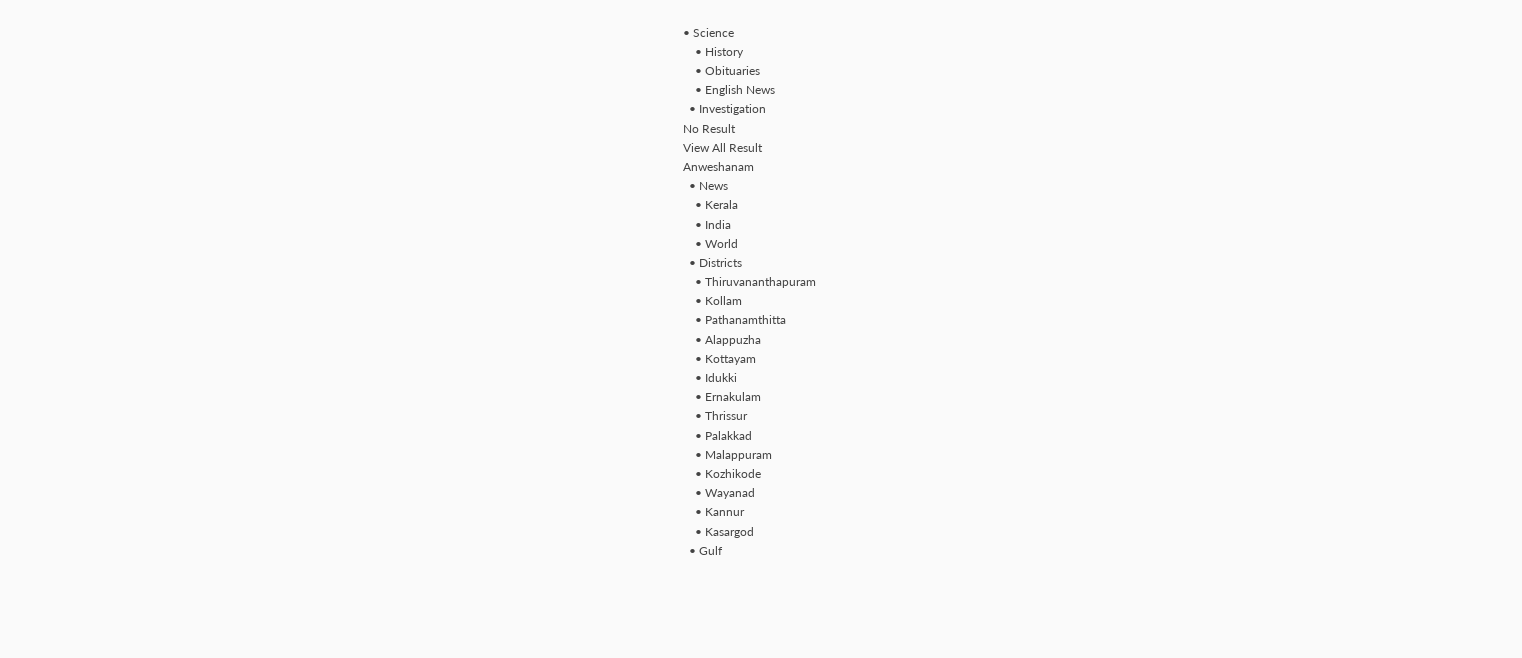• Science
    • History
    • Obituaries
    • English News
  • Investigation
No Result
View All Result
Anweshanam
  • News
    • Kerala
    • India
    • World
  • Districts
    • Thiruvananthapuram
    • Kollam
    • Pathanamthitta
    • Alappuzha
    • Kottayam
    • Idukki
    • Ernakulam
    • Thrissur
    • Palakkad
    • Malappuram
    • Kozhikode
    • Wayanad
    • Kannur
    • Kasargod
  • Gulf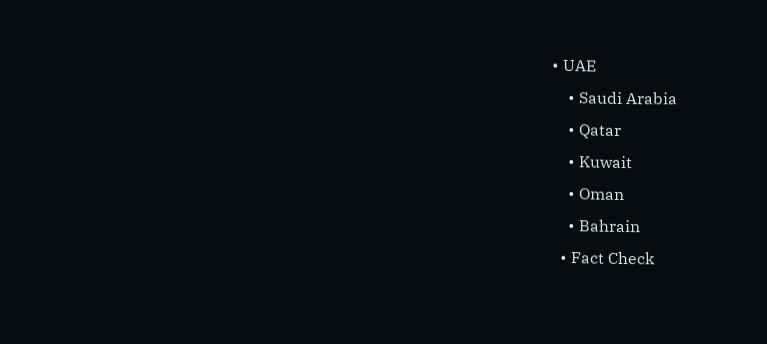• UAE
    • Saudi Arabia
    • Qatar
    • Kuwait
    • Oman
    • Bahrain
  • Fact Check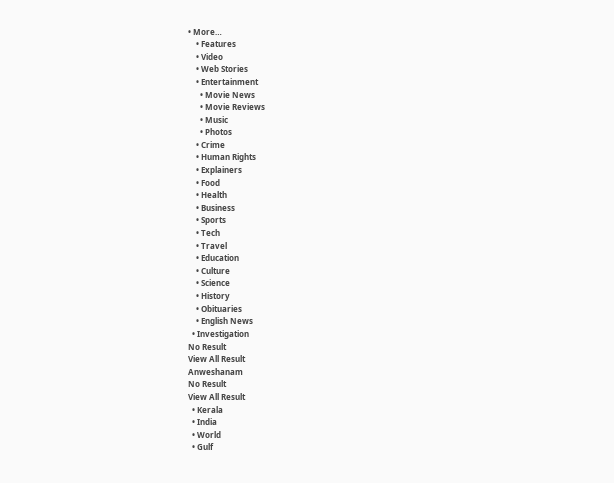• More…
    • Features
    • Video
    • Web Stories
    • Entertainment
      • Movie News
      • Movie Reviews
      • Music
      • Photos
    • Crime
    • Human Rights
    • Explainers
    • Food
    • Health
    • Business
    • Sports
    • Tech
    • Travel
    • Education
    • Culture
    • Science
    • History
    • Obituaries
    • English News
  • Investigation
No Result
View All Result
Anweshanam
No Result
View All Result
  • Kerala
  • India
  • World
  • Gulf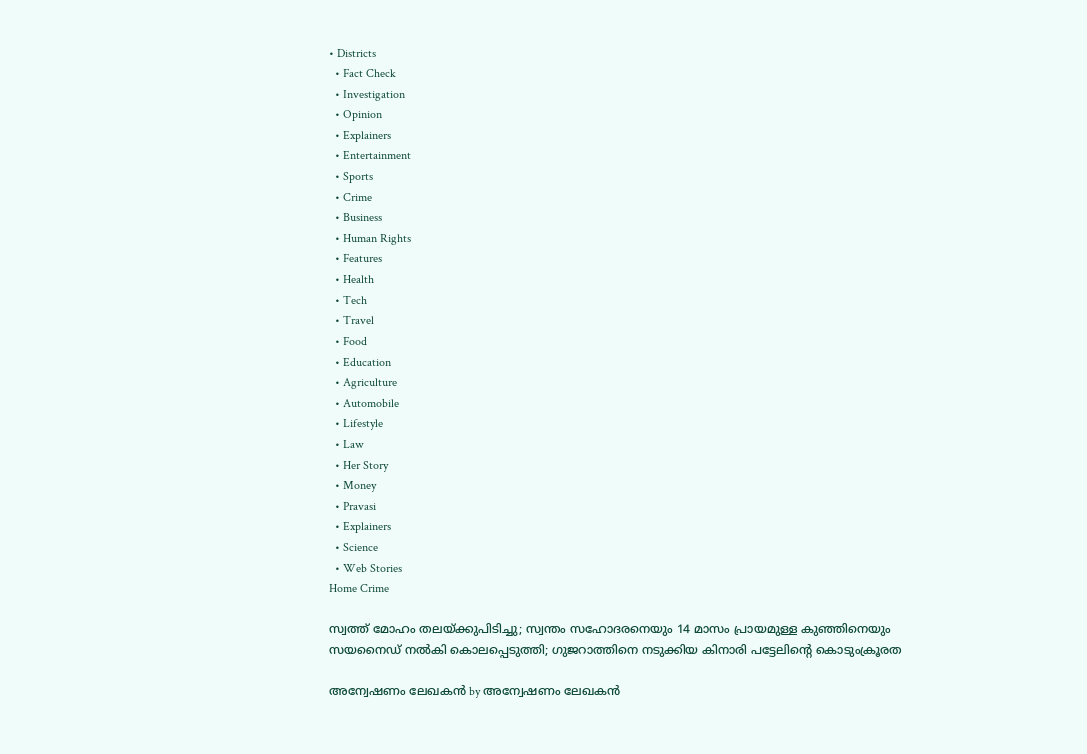• Districts
  • Fact Check
  • Investigation
  • Opinion
  • Explainers
  • Entertainment
  • Sports
  • Crime
  • Business
  • Human Rights
  • Features
  • Health
  • Tech
  • Travel
  • Food
  • Education
  • Agriculture
  • Automobile
  • Lifestyle
  • Law
  • Her Story
  • Money
  • Pravasi
  • Explainers
  • Science
  • Web Stories
Home Crime

സ്വത്ത് മോഹം തലയ്ക്കുപിടിച്ചു; സ്വന്തം സഹോദരനെയും 14 മാസം പ്രായമുള്ള കുഞ്ഞിനെയും സയനൈഡ് നൽകി കൊലപ്പെടുത്തി; ഗുജറാത്തിനെ നടുക്കിയ കിനാരി പട്ടേലിന്റെ കൊടുംക്രൂരത

അന്വേഷണം ലേഖകൻ by അന്വേഷണം ലേഖകൻ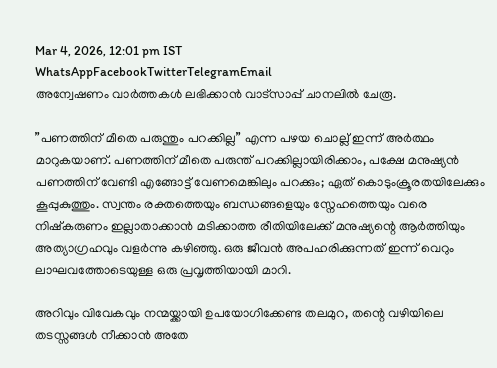Mar 4, 2026, 12:01 pm IST
WhatsAppFacebookTwitterTelegramEmail
അന്വേഷണം വാർത്തകൾ ലഭിക്കാന്‍ വാട്സാപ്പ് ചാനലില്‍ ചേരൂ.

”പണത്തിന് മീതെ പരുന്തും പറക്കില്ല” എന്ന പഴയ ചൊല്ല് ഇന്ന് അർത്ഥം മാറുകയാണ്. പണത്തിന് മീതെ പരുന്ത് പറക്കില്ലായിരിക്കാം, പക്ഷേ മനുഷ്യൻ പണത്തിന് വേണ്ടി എങ്ങോട്ട് വേണമെങ്കിലും പറക്കും; ഏത് കൊടുംക്രൂരതയിലേക്കും കൂപ്പുകുത്തും. സ്വന്തം രക്തത്തെയും ബന്ധങ്ങളെയും സ്നേഹത്തെയും വരെ നിഷ്കരുണം ഇല്ലാതാക്കാൻ മടിക്കാത്ത രീതിയിലേക്ക് മനുഷ്യന്റെ ആർത്തിയും അത്യാഗ്രഹവും വളർന്നു കഴിഞ്ഞു. ഒരു ജീവൻ അപഹരിക്കുന്നത് ഇന്ന് വെറും ലാഘവത്തോടെയുള്ള ഒരു പ്രവൃത്തിയായി മാറി.

അറിവും വിവേകവും നന്മയ്ക്കായി ഉപയോഗിക്കേണ്ട തലമുറ, തന്റെ വഴിയിലെ തടസ്സങ്ങൾ നീക്കാൻ അതേ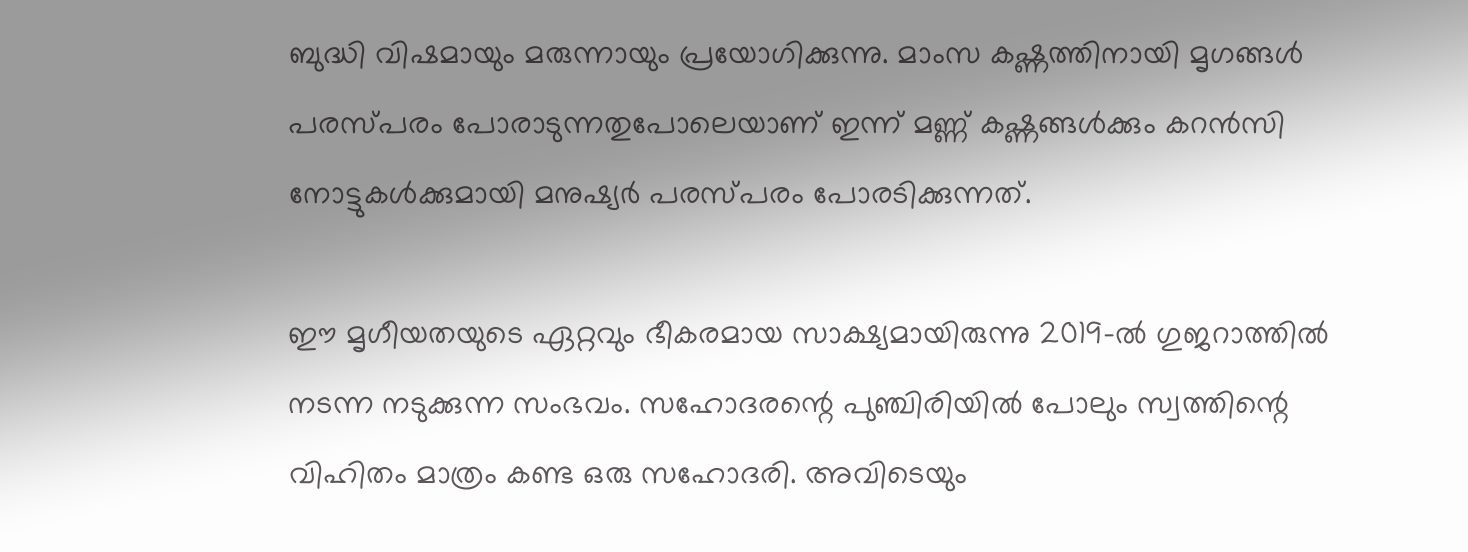ബുദ്ധി വിഷമായും മരുന്നായും പ്രയോഗിക്കുന്നു. മാംസ കഷ്ണത്തിനായി മൃഗങ്ങൾ പരസ്പരം പോരാടുന്നതുപോലെയാണ് ഇന്ന് മണ്ണ് കഷ്ണങ്ങൾക്കും കറൻസി നോട്ടുകൾക്കുമായി മനുഷ്യർ പരസ്പരം പോരടിക്കുന്നത്.

ഈ മൃഗീയതയുടെ ഏറ്റവും ഭീകരമായ സാക്ഷ്യമായിരുന്നു 2019-ൽ ഗുജറാത്തിൽ നടന്ന നടുക്കുന്ന സംഭവം. സഹോദരന്റെ പുഞ്ചിരിയിൽ പോലും സ്വത്തിന്റെ വിഹിതം മാത്രം കണ്ട ഒരു സഹോദരി. അവിടെയും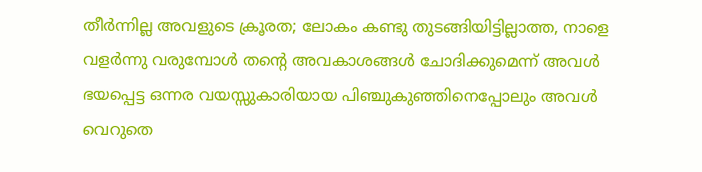തീർന്നില്ല അവളുടെ ക്രൂരത; ലോകം കണ്ടു തുടങ്ങിയിട്ടില്ലാത്ത, നാളെ വളർന്നു വരുമ്പോൾ തന്റെ അവകാശങ്ങൾ ചോദിക്കുമെന്ന് അവൾ ഭയപ്പെട്ട ഒന്നര വയസ്സുകാരിയായ പിഞ്ചുകുഞ്ഞിനെപ്പോലും അവൾ വെറുതെ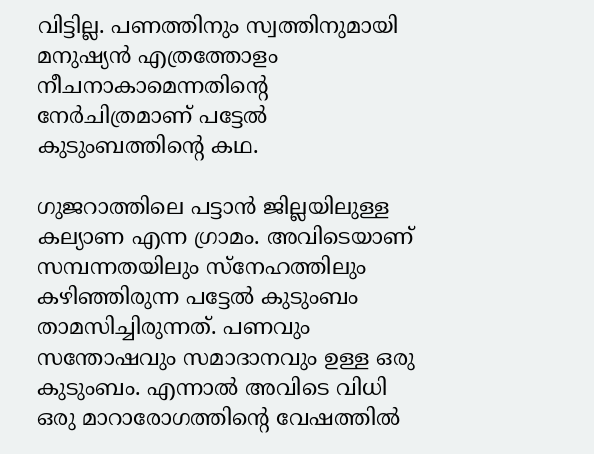വിട്ടില്ല. പണത്തിനും സ്വത്തിനുമായി മനുഷ്യൻ എത്രത്തോളം നീചനാകാമെന്നതിന്റെ നേർചിത്രമാണ് പട്ടേൽ കുടുംബത്തിന്റെ കഥ.

ഗുജറാത്തിലെ പട്ടാൻ ജില്ലയിലുള്ള കല്യാണ എന്ന ഗ്രാമം. അവിടെയാണ് സമ്പന്നതയിലും സ്നേഹത്തിലും കഴിഞ്ഞിരുന്ന പട്ടേൽ കുടുംബം താമസിച്ചിരുന്നത്. പണവും സന്തോഷവും സമാദാനവും ഉള്ള ഒരു കുടുംബം. എന്നാൽ അവിടെ വിധി ഒരു മാറാരോഗത്തിന്റെ വേഷത്തിൽ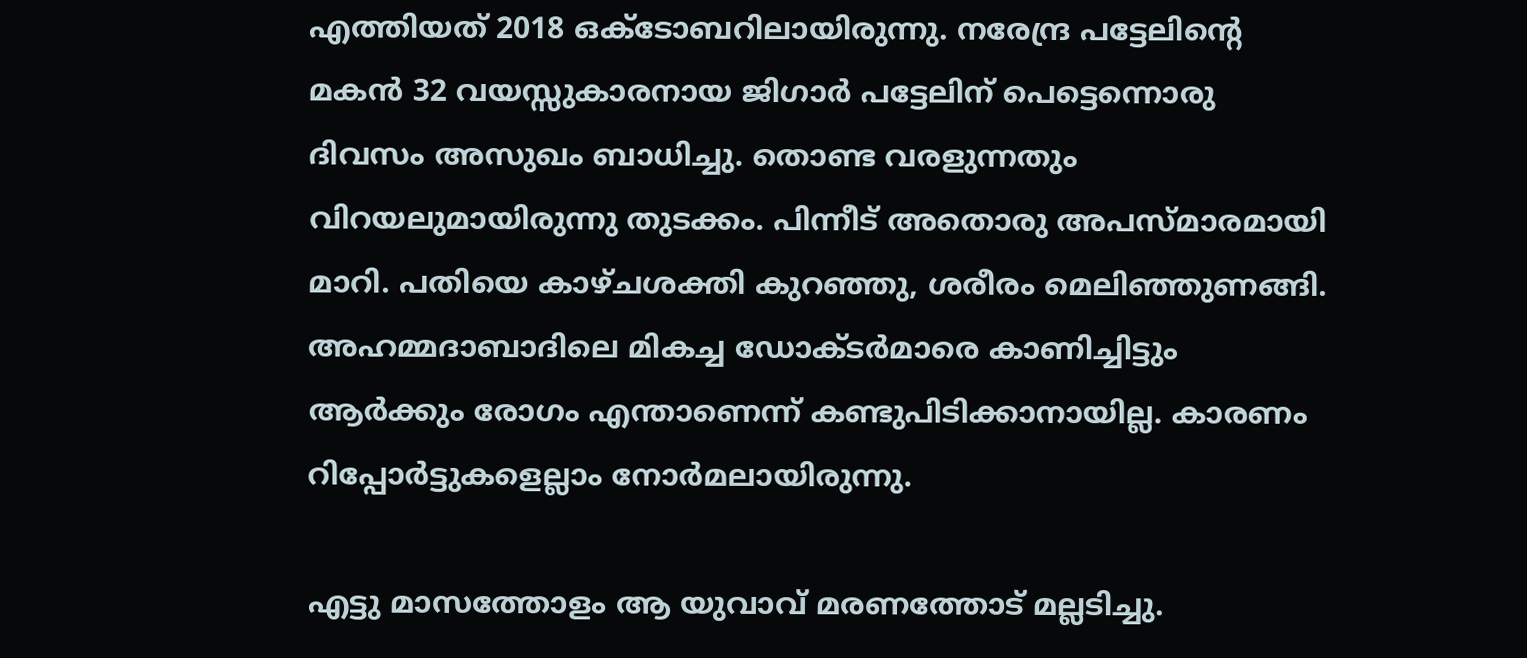എത്തിയത് 2018 ഒക്ടോബറിലായിരുന്നു. നരേന്ദ്ര പട്ടേലിന്റെ മകൻ 32 വയസ്സുകാരനായ ജിഗാർ പട്ടേലിന് പെട്ടെന്നൊരു ദിവസം അസുഖം ബാധിച്ചു. തൊണ്ട വരളുന്നതും വിറയലുമായിരുന്നു തുടക്കം. പിന്നീട് അതൊരു അപസ്മാരമായി മാറി. പതിയെ കാഴ്ചശക്തി കുറഞ്ഞു, ശരീരം മെലിഞ്ഞുണങ്ങി. അഹമ്മദാബാദിലെ മികച്ച ഡോക്ടർമാരെ കാണിച്ചിട്ടും ആർക്കും രോഗം എന്താണെന്ന് കണ്ടുപിടിക്കാനായില്ല. കാരണം റിപ്പോർട്ടുകളെല്ലാം നോർമലായിരുന്നു.

എട്ടു മാസത്തോളം ആ യുവാവ് മരണത്തോട് മല്ലടിച്ചു.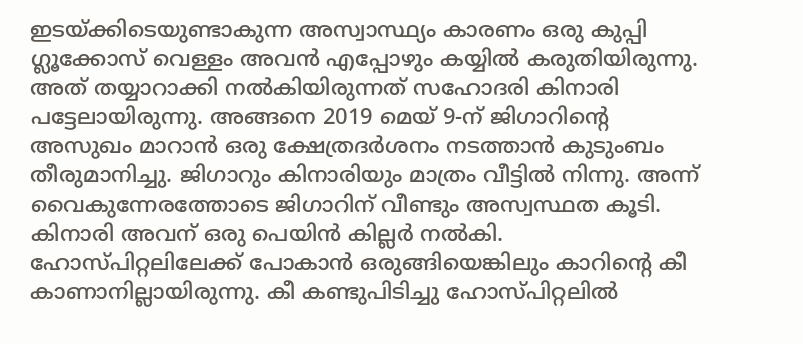ഇടയ്ക്കിടെയുണ്ടാകുന്ന അസ്വാസ്ഥ്യം കാരണം ഒരു കുപ്പി ഗ്ലൂക്കോസ് വെള്ളം അവൻ എപ്പോഴും കയ്യിൽ കരുതിയിരുന്നു. അത് തയ്യാറാക്കി നൽകിയിരുന്നത് സഹോദരി കിനാരി പട്ടേലായിരുന്നു. അങ്ങനെ 2019 മെയ് 9-ന് ജിഗാറിന്റെ അസുഖം മാറാൻ ഒരു ക്ഷേത്രദർശനം നടത്താൻ കുടുംബം തീരുമാനിച്ചു. ജിഗാറും കിനാരിയും മാത്രം വീട്ടിൽ നിന്നു. അന്ന് വൈകുന്നേരത്തോടെ ജിഗാറിന് വീണ്ടും അസ്വസ്ഥത കൂടി. കിനാരി അവന് ഒരു പെയിൻ കില്ലർ നൽകി. ഹോസ്പിറ്റലിലേക്ക് പോകാൻ ഒരുങ്ങിയെങ്കിലും കാറിന്റെ കീ കാണാനില്ലായിരുന്നു. കീ കണ്ടുപിടിച്ചു ഹോസ്പിറ്റലിൽ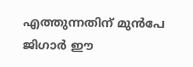എത്തുന്നതിന് മുൻപേ ജിഗാർ ഈ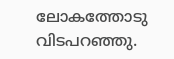ലോകത്തോടു വിടപറഞ്ഞു.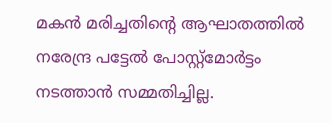മകൻ മരിച്ചതിന്റെ ആഘാതത്തിൽ നരേന്ദ്ര പട്ടേൽ പോസ്റ്റ്‌മോർട്ടം നടത്താൻ സമ്മതിച്ചില്ല.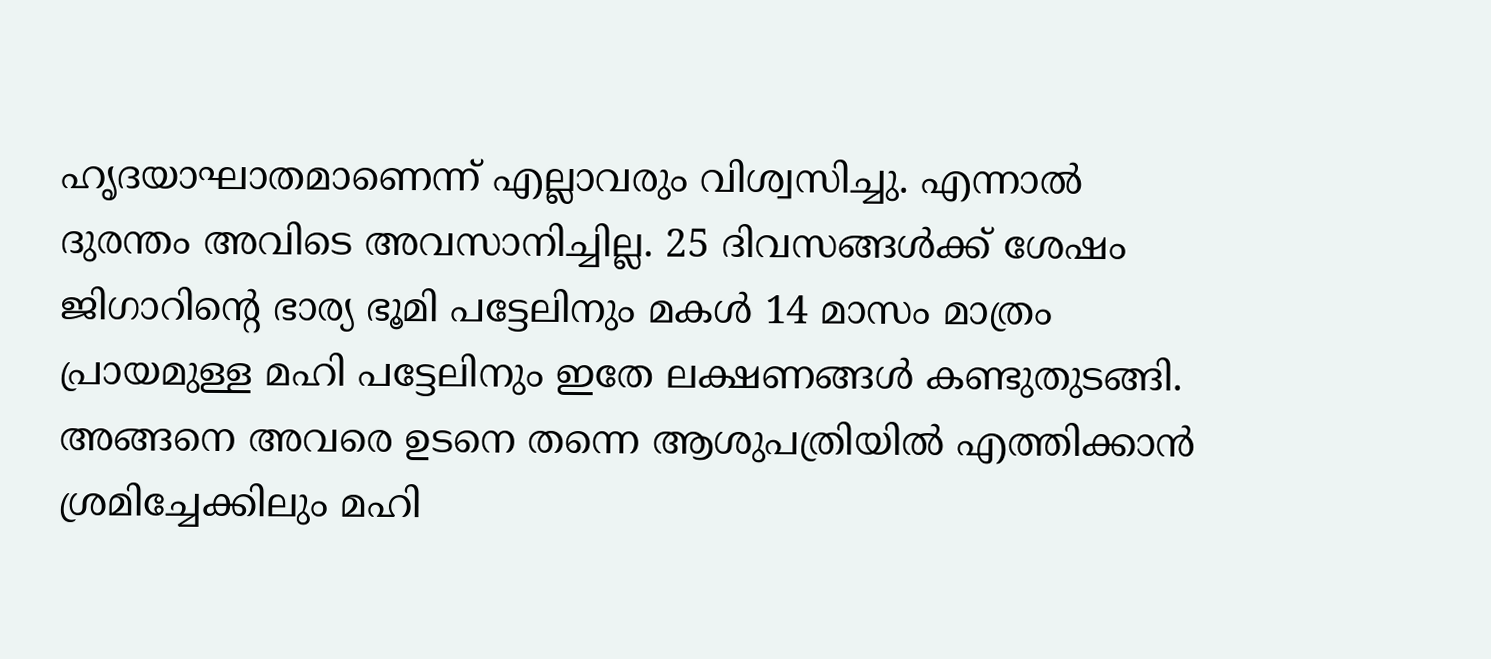ഹൃദയാഘാതമാണെന്ന് എല്ലാവരും വിശ്വസിച്ചു. എന്നാൽ ദുരന്തം അവിടെ അവസാനിച്ചില്ല. 25 ദിവസങ്ങൾക്ക് ശേഷം ജിഗാറിന്റെ ഭാര്യ ഭൂമി പട്ടേലിനും മകൾ 14 മാസം മാത്രം പ്രായമുള്ള മഹി പട്ടേലിനും ഇതേ ലക്ഷണങ്ങൾ കണ്ടുതുടങ്ങി. അങ്ങനെ അവരെ ഉടനെ തന്നെ ആശുപത്രിയിൽ എത്തിക്കാൻ ശ്രമിച്ചേക്കിലും മഹി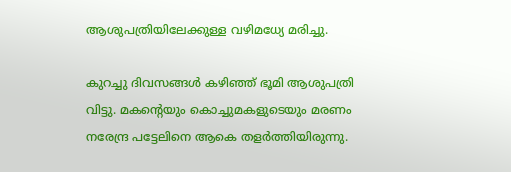ആശുപത്രിയിലേക്കുള്ള വഴിമധ്യേ മരിച്ചു.

കുറച്ചു ദിവസങ്ങൾ കഴിഞ്ഞ് ഭൂമി ആശുപത്രി വിട്ടു. മകന്റെയും കൊച്ചുമകളുടെയും മരണം നരേന്ദ്ര പട്ടേലിനെ ആകെ തളർത്തിയിരുന്നു.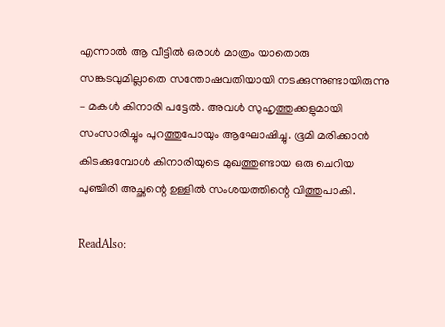എന്നാൽ ആ വീട്ടിൽ ഒരാൾ മാത്രം യാതൊരു സങ്കടവുമില്ലാതെ സന്തോഷവതിയായി നടക്കുന്നുണ്ടായിരുന്നു – മകൾ കിനാരി പട്ടേൽ. അവൾ സുഹൃത്തുക്കളുമായി സംസാരിച്ചും പുറത്തുപോയും ആഘോഷിച്ചു. ഭൂമി മരിക്കാൻ കിടക്കുമ്പോൾ കിനാരിയുടെ മുഖത്തുണ്ടായ ഒരു ചെറിയ പുഞ്ചിരി അച്ഛന്റെ ഉള്ളിൽ സംശയത്തിന്റെ വിത്തുപാകി.

ReadAlso: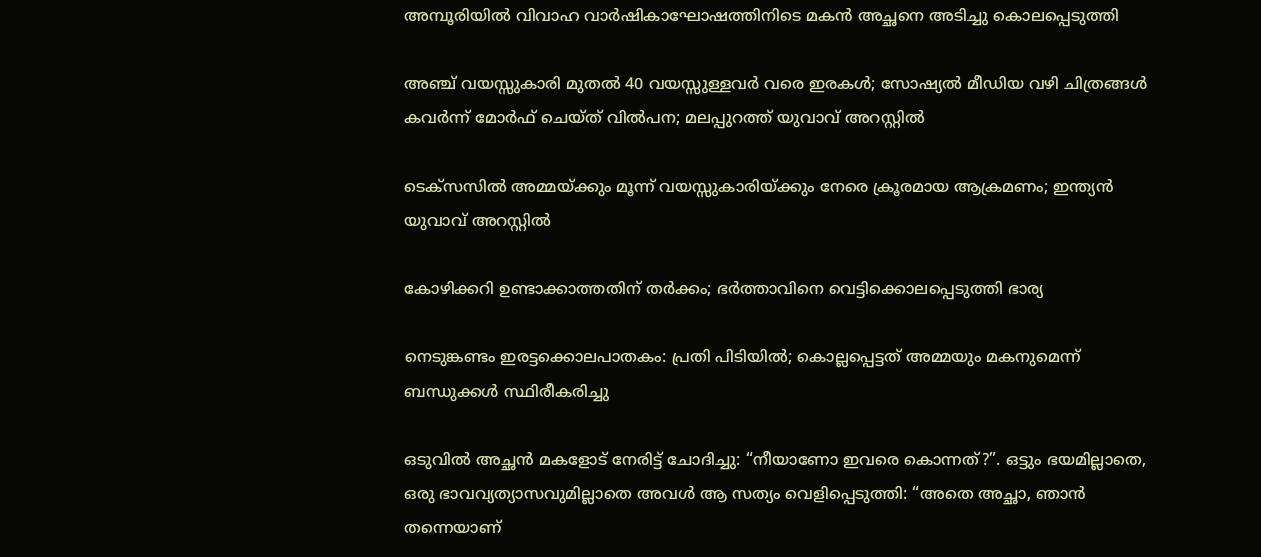അമ്പൂരിയിൽ വിവാഹ വാർഷികാഘോഷത്തിനിടെ മകൻ അച്ഛനെ അടിച്ചു കൊലപ്പെടുത്തി

അഞ്ച് വയസ്സുകാരി മുതൽ 40 വയസ്സുള്ളവർ വരെ ഇരകൾ; സോഷ്യൽ മീഡിയ വഴി ചിത്രങ്ങൾ കവർന്ന് മോർഫ് ചെയ്ത് വിൽപന; മലപ്പുറത്ത് യുവാവ് അറസ്റ്റിൽ

ടെക്സസിൽ അമ്മയ്ക്കും മൂന്ന് വയസ്സുകാരിയ്ക്കും നേരെ ക്രൂരമായ ആക്രമണം; ഇന്ത്യൻ യുവാവ് അറസ്റ്റിൽ

കോഴിക്കറി ഉണ്ടാക്കാത്തതിന് തർക്കം; ഭർത്താവിനെ വെട്ടിക്കൊലപ്പെടുത്തി ഭാര്യ

നെടുങ്കണ്ടം ഇരട്ടക്കൊലപാതകം: പ്രതി പിടിയിൽ; കൊല്ലപ്പെട്ടത് അമ്മയും മകനുമെന്ന് ബന്ധുക്കൾ സ്ഥിരീകരിച്ചു

ഒടുവിൽ അച്ഛൻ മകളോട് നേരിട്ട് ചോദിച്ചു: “നീയാണോ ഇവരെ കൊന്നത്?”. ഒട്ടും ഭയമില്ലാതെ, ഒരു ഭാവവ്യത്യാസവുമില്ലാതെ അവൾ ആ സത്യം വെളിപ്പെടുത്തി: “അതെ അച്ഛാ, ഞാൻ തന്നെയാണ്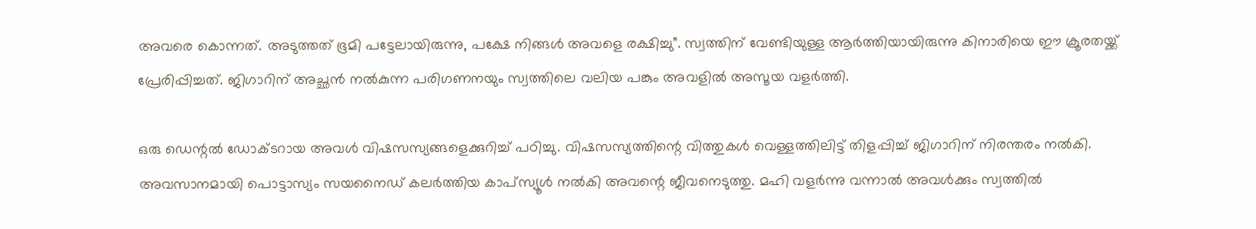അവരെ കൊന്നത്. അടുത്തത് ഭൂമി പട്ടേലായിരുന്നു, പക്ഷേ നിങ്ങൾ അവളെ രക്ഷിച്ചു”. സ്വത്തിന് വേണ്ടിയുള്ള ആർത്തിയായിരുന്നു കിനാരിയെ ഈ ക്രൂരതയ്ക്ക് പ്രേരിപ്പിച്ചത്. ജിഗാറിന് അച്ഛൻ നൽകുന്ന പരിഗണനയും സ്വത്തിലെ വലിയ പങ്കും അവളിൽ അസൂയ വളർത്തി.

ഒരു ഡെന്റൽ ഡോക്ടറായ അവൾ വിഷസസ്യങ്ങളെക്കുറിച്ച് പഠിച്ചു. വിഷസസ്യത്തിന്റെ വിത്തുകൾ വെള്ളത്തിലിട്ട് തിളപ്പിച്ച് ജിഗാറിന് നിരന്തരം നൽകി. അവസാനമായി പൊട്ടാസ്യം സയനൈഡ് കലർത്തിയ കാപ്സ്യൂൾ നൽകി അവന്റെ ജീവനെടുത്തു. മഹി വളർന്നു വന്നാൽ അവൾക്കും സ്വത്തിൽ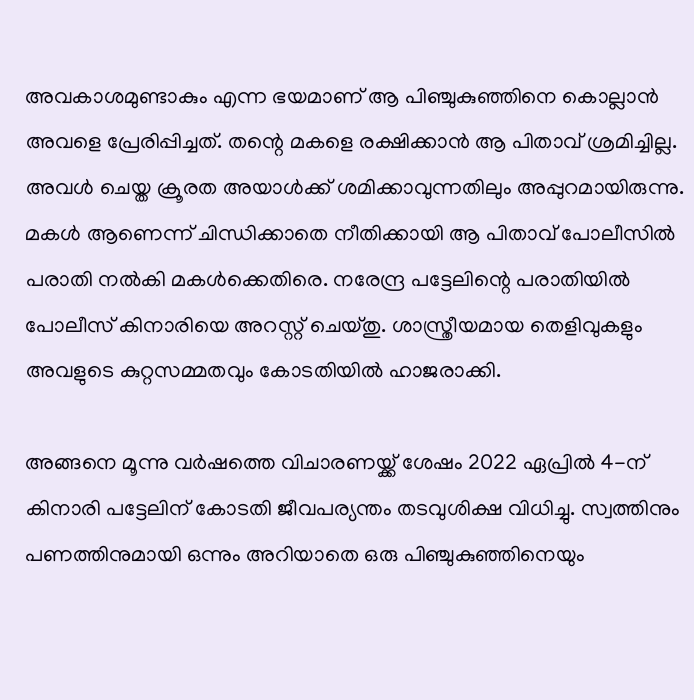അവകാശമുണ്ടാകും എന്ന ഭയമാണ് ആ പിഞ്ചുകുഞ്ഞിനെ കൊല്ലാൻ അവളെ പ്രേരിപ്പിച്ചത്. തന്റെ മകളെ രക്ഷിക്കാൻ ആ പിതാവ് ശ്രമിച്ചില്ല. അവൾ ചെയ്ത ക്രൂരത അയാൾക്ക് ശമിക്കാവുന്നതിലും അപ്പുറമായിരുന്നു. മകൾ ആണെന്ന് ചിന്ധിക്കാതെ നീതിക്കായി ആ പിതാവ് പോലീസിൽ പരാതി നൽകി മകൾക്കെതിരെ. നരേന്ദ്ര പട്ടേലിന്റെ പരാതിയിൽ പോലീസ് കിനാരിയെ അറസ്റ്റ് ചെയ്തു. ശാസ്ത്രീയമായ തെളിവുകളും അവളുടെ കുറ്റസമ്മതവും കോടതിയിൽ ഹാജരാക്കി.

അങ്ങനെ മൂന്നു വർഷത്തെ വിചാരണയ്ക്ക് ശേഷം 2022 ഏപ്രിൽ 4-ന് കിനാരി പട്ടേലിന് കോടതി ജീവപര്യന്തം തടവുശിക്ഷ വിധിച്ചു. സ്വത്തിനും പണത്തിനുമായി ഒന്നും അറിയാതെ ഒരു പിഞ്ചുകുഞ്ഞിനെയും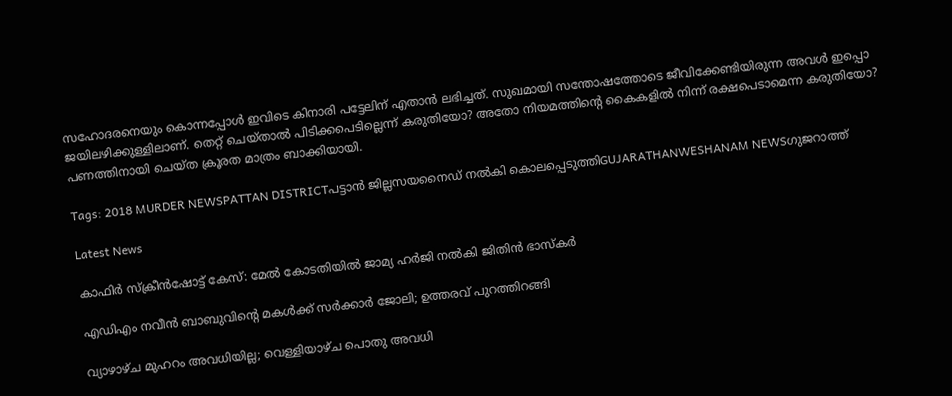സഹോദരനെയും കൊന്നപ്പോൾ ഇവിടെ കിനാരി പട്ടേലിന് എതാൻ ലഭിച്ചത്. സുഖമായി സന്തോഷത്തോടെ ജീവിക്കേണ്ടിയിരുന്ന അവൾ ഇപ്പൊ ജയിലഴിക്കുള്ളിലാണ്. തെറ്റ് ചെയ്താൽ പിടിക്കപെടില്ലെന്ന് കരുതിയോ? അതോ നിയമത്തിന്റെ കൈകളിൽ നിന്ന് രക്ഷപെടാമെന്ന കരുതിയോ? പണത്തിനായി ചെയ്ത ക്രൂരത മാത്രം ബാക്കിയായി.

Tags: 2018 MURDER NEWSPATTAN DISTRICTപട്ടാൻ ജില്ലസയനൈഡ് നൽകി കൊലപ്പെടുത്തിGUJARATHANWESHANAM NEWSഗുജറാത്ത്

Latest News

കാഫിർ സ്ക്രീൻഷോട്ട് കേസ്: മേൽ കോടതിയിൽ ജാമ്യ ഹർജി നൽകി ജിതിൻ ഭാസ്കർ

എഡിഎം നവീന്‍ ബാബുവിന്റെ മകള്‍ക്ക് സര്‍ക്കാര്‍ ജോലി; ഉത്തരവ് പുറത്തിറങ്ങി

വ്യാഴാഴ്ച മുഹറം അവധിയില്ല; വെള്ളിയാഴ്ച പൊതു അവധി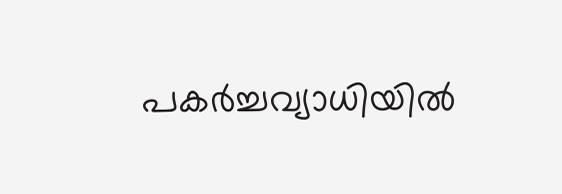പകർച്ചവ്യാധിയിൽ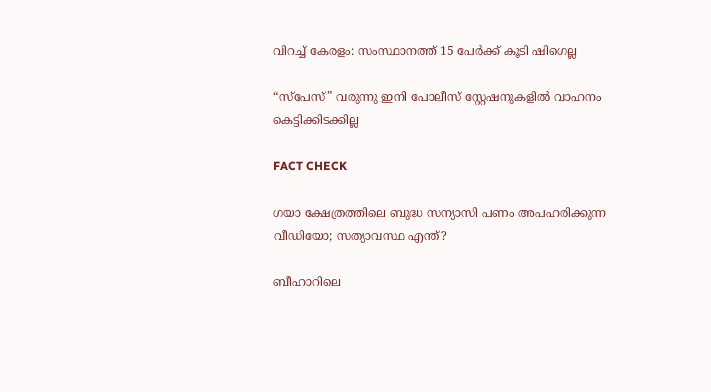വിറച്ച് കേരളം: സംസ്ഥാനത്ത് 15 പേർക്ക് കൂടി ഷിഗെല്ല

“സ്പേസ്” വരുന്നു ഇനി പോലീസ് സ്റ്റേഷനുകളില്‍ വാഹനം കെട്ടിക്കിടക്കില്ല

FACT CHECK

ഗയാ ക്ഷേത്രത്തിലെ ബുദ്ധ സന്യാസി പണം അപഹരിക്കുന്ന വീഡിയോ; സത്യാവസ്ഥ എന്ത്?

ബീഹാറിലെ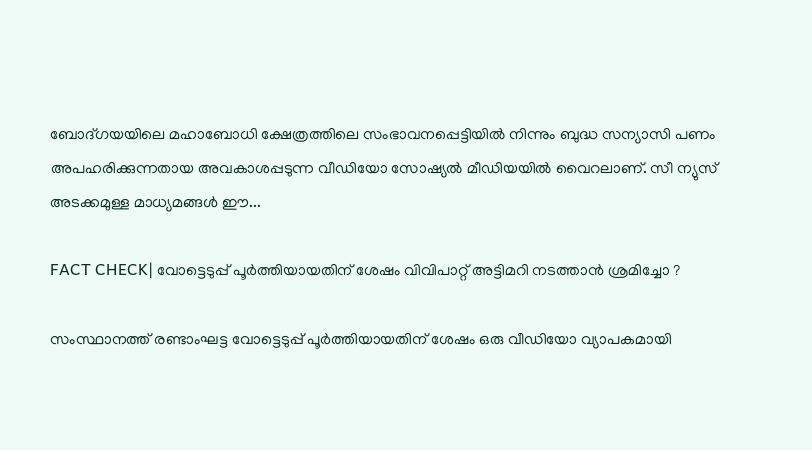ബോദ്ഗയയിലെ മഹാബോധി ക്ഷേത്രത്തിലെ സംഭാവനപ്പെട്ടിയില്‍ നിന്നും ബുദ്ധ സന്യാസി പണം അപഹരിക്കുന്നതായ അവകാശപ്പടുന്ന വീഡിയോ സോഷ്യല്‍ മീഡിയയില്‍ വൈറലാണ്. സീ ന്യുസ് അടക്കമുള്ള മാധ്യമങ്ങള്‍ ഈ...

FACT CHECK| വോട്ടെടുപ്പ് പൂർത്തിയായതിന് ശേഷം വിവിപാറ്റ് അട്ടിമറി നടത്താൻ ശ്രമിച്ചോ ?

സംസ്ഥാനത്ത് രണ്ടാംഘട്ട വോട്ടെടുപ്പ് പൂർത്തിയായതിന് ശേഷം ഒരു വീഡിയോ വ്യാപകമായി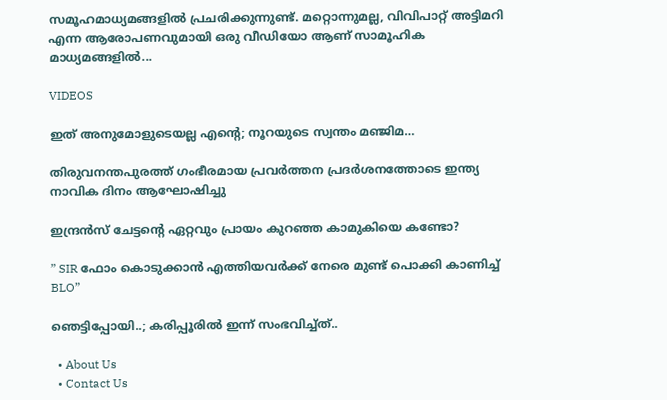സമൂഹമാധ്യമങ്ങളിൽ പ്രചരിക്കുന്നുണ്ട്. മറ്റൊന്നുമല്ല, വിവിപാറ്റ് അട്ടിമറി എന്ന ആരോപണവുമായി ഒരു വീഡിയോ ആണ് സാമൂഹിക മാധ്യമങ്ങളിൽ...

VIDEOS

ഇത് അനുമോളുടെയല്ല എന്റെ; നൂറയുടെ സ്വന്തം മഞ്ജിമ…

തിരുവനന്തപുരത്ത് ഗംഭീരമായ പ്രവർത്തന പ്രദർശനത്തോടെ ഇന്ത്യ നാവിക ദിനം ആഘോഷിച്ചു

ഇന്ദ്രൻസ് ചേട്ടന്റെ ഏറ്റവും പ്രായം കുറഞ്ഞ കാമുകിയെ കണ്ടോ?

” SIR ഫോം കൊടുക്കാൻ എത്തിയവർക്ക് നേരെ മുണ്ട് പൊക്കി കാണിച്ച് BLO”

ഞെട്ടിപ്പോയി..; കരിപ്പൂരിൽ ഇന്ന് സംഭവിച്ച്ത്..

  • About Us
  • Contact Us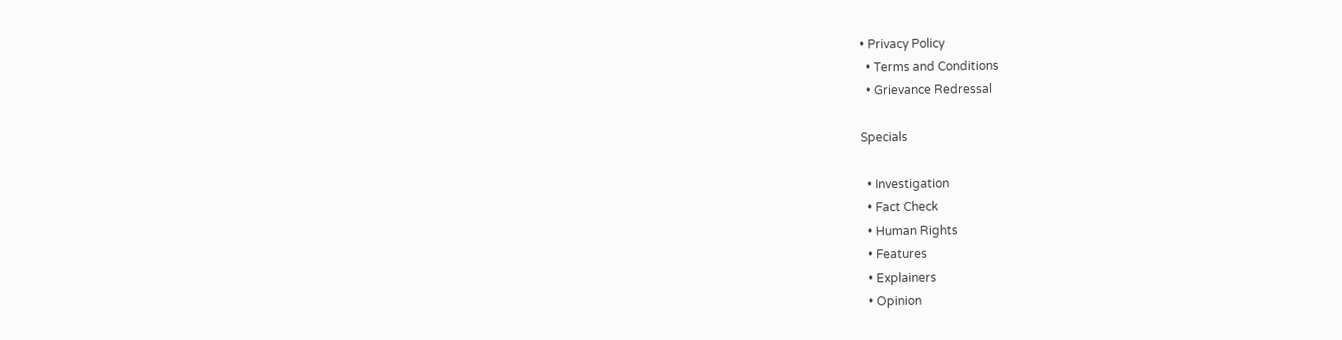• Privacy Policy
  • Terms and Conditions
  • Grievance Redressal

Specials

  • Investigation
  • Fact Check
  • Human Rights
  • Features
  • Explainers
  • Opinion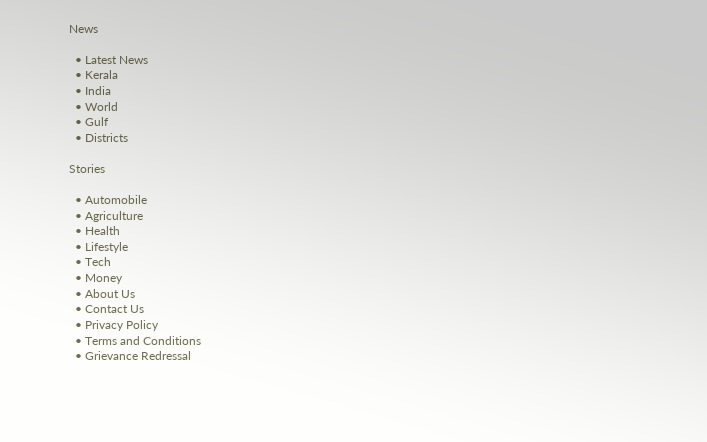News

  • Latest News
  • Kerala
  • India
  • World
  • Gulf
  • Districts

Stories

  • Automobile
  • Agriculture
  • Health
  • Lifestyle
  • Tech
  • Money
  • About Us
  • Contact Us
  • Privacy Policy
  • Terms and Conditions
  • Grievance Redressal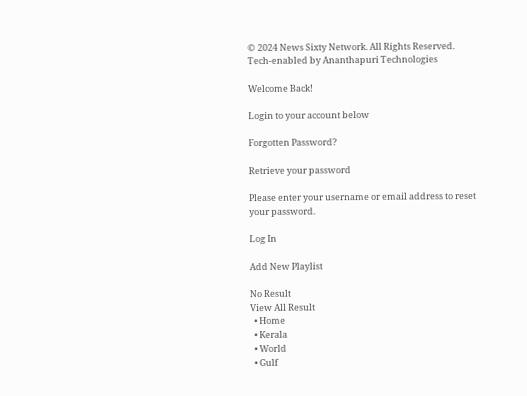© 2024 News Sixty Network. All Rights Reserved.
Tech-enabled by Ananthapuri Technologies

Welcome Back!

Login to your account below

Forgotten Password?

Retrieve your password

Please enter your username or email address to reset your password.

Log In

Add New Playlist

No Result
View All Result
  • Home
  • Kerala
  • World
  • Gulf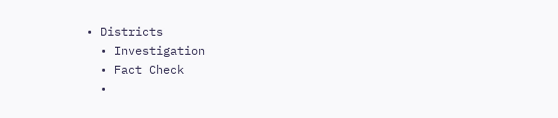• Districts
  • Investigation
  • Fact Check
  •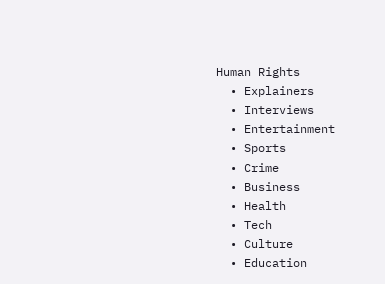Human Rights
  • Explainers
  • Interviews
  • Entertainment
  • Sports
  • Crime
  • Business
  • Health
  • Tech
  • Culture
  • Education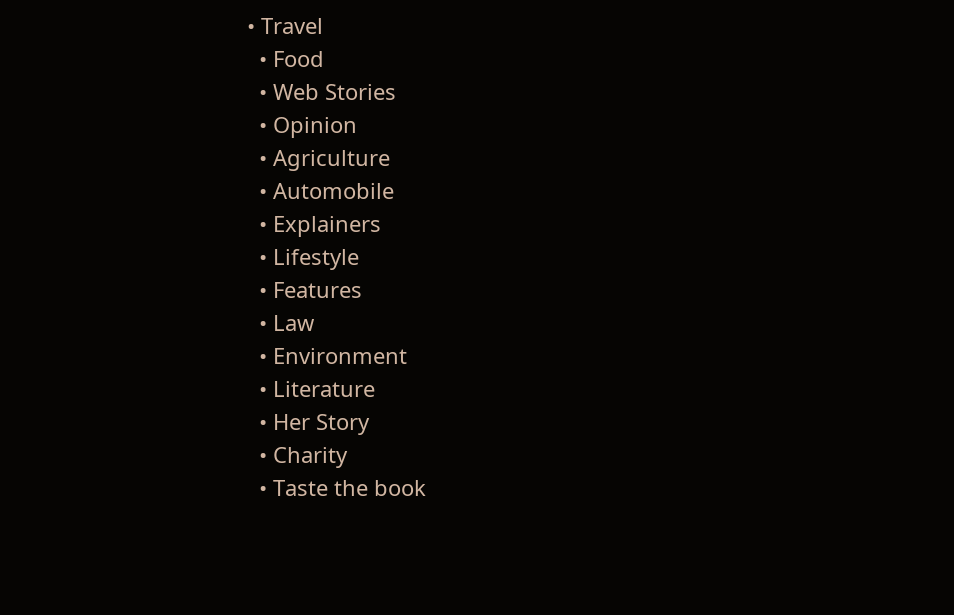• Travel
  • Food
  • Web Stories
  • Opinion
  • Agriculture
  • Automobile
  • Explainers
  • Lifestyle
  • Features
  • Law
  • Environment
  • Literature
  • Her Story
  • Charity
  • Taste the book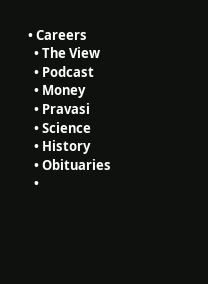• Careers
  • The View
  • Podcast
  • Money
  • Pravasi
  • Science
  • History
  • Obituaries
  •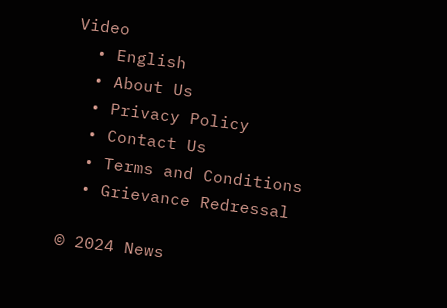Video
  • English
  • About Us
  • Privacy Policy
  • Contact Us
  • Terms and Conditions
  • Grievance Redressal

© 2024 News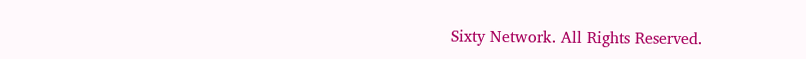Sixty Network. All Rights Reserved.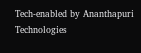Tech-enabled by Ananthapuri Technologies